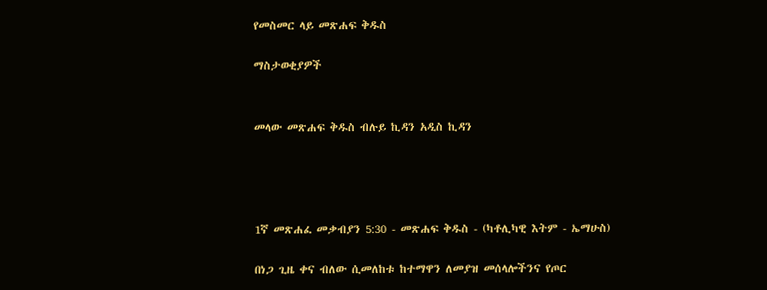የመስመር ላይ መጽሐፍ ቅዱስ

ማስታወቂያዎች


መላው መጽሐፍ ቅዱስ ብሉይ ኪዳን አዲስ ኪዳን




1ኛ መጽሐፈ መቃብያን 5:30 - መጽሐፍ ቅዱስ - (ካቶሊካዊ እትም - ኤማሁስ)

በነጋ ጊዜ ቀና ብለው ሲመለከቱ ከተማዋን ለመያዝ መሰላሎችንና የጦር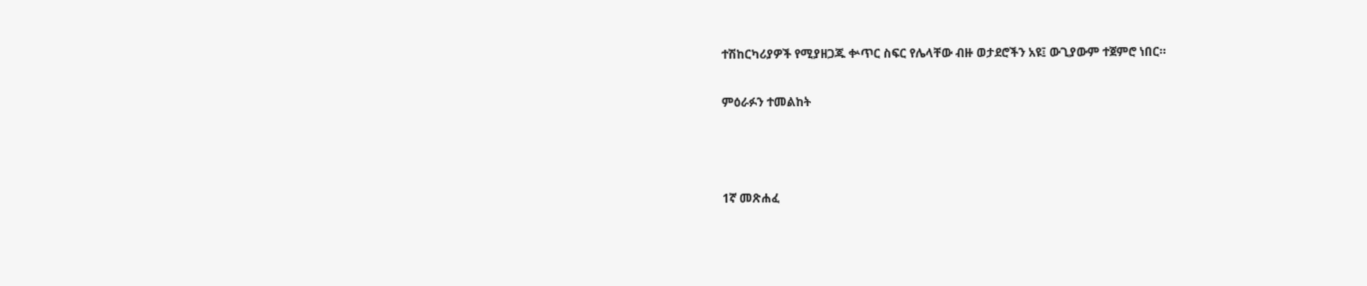ተሽከርካሪያዎች የሚያዘጋጁ ቍጥር ስፍር የሌላቸው ብዙ ወታደሮችን አዩ፤ ውጊያውም ተጀምሮ ነበር።

ምዕራፉን ተመልከት



1ኛ መጽሐፈ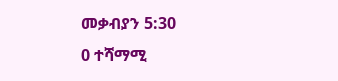መቃብያን 5:30
0 ተሻማሚ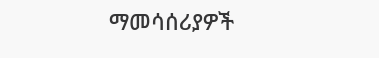ማመሳሰሪያዎች